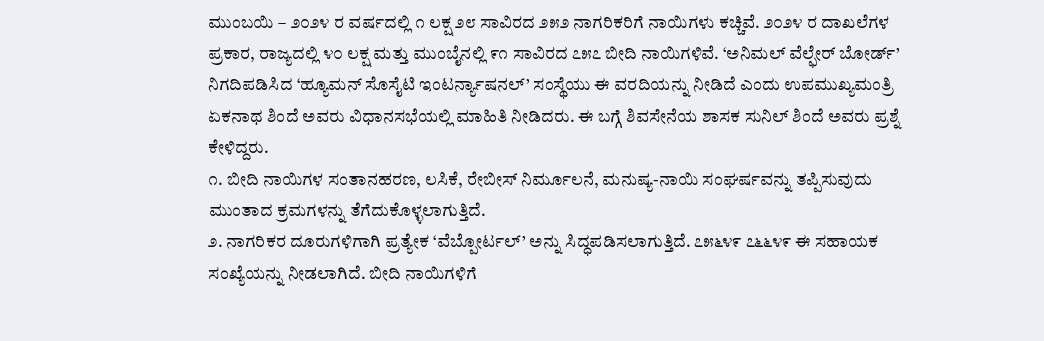ಮುಂಬಯಿ – ೨೦೨೪ ರ ವರ್ಷದಲ್ಲಿ ೧ ಲಕ್ಷ ೨೮ ಸಾವಿರದ ೨೫೨ ನಾಗರಿಕರಿಗೆ ನಾಯಿಗಳು ಕಚ್ಚಿವೆ. ೨೦೨೪ ರ ದಾಖಲೆಗಳ ಪ್ರಕಾರ, ರಾಜ್ಯದಲ್ಲಿ ೪೦ ಲಕ್ಷ ಮತ್ತು ಮುಂಬೈನಲ್ಲಿ ೯೧ ಸಾವಿರದ ೭೫೭ ಬೀದಿ ನಾಯಿಗಳಿವೆ. ‘ಅನಿಮಲ್ ವೆಲ್ಫೇರ್ ಬೋರ್ಡ್’ ನಿಗದಿಪಡಿಸಿದ ‘ಹ್ಯೂಮನ್ ಸೊಸೈಟಿ ಇಂಟರ್ನ್ಯಾಷನಲ್’ ಸಂಸ್ಥೆಯು ಈ ವರದಿಯನ್ನು ನೀಡಿದೆ ಎಂದು ಉಪಮುಖ್ಯಮಂತ್ರಿ ಏಕನಾಥ ಶಿಂದೆ ಅವರು ವಿಧಾನಸಭೆಯಲ್ಲಿ ಮಾಹಿತಿ ನೀಡಿದರು. ಈ ಬಗ್ಗೆ ಶಿವಸೇನೆಯ ಶಾಸಕ ಸುನಿಲ್ ಶಿಂದೆ ಅವರು ಪ್ರಶ್ನೆ ಕೇಳಿದ್ದರು.
೧. ಬೀದಿ ನಾಯಿಗಳ ಸಂತಾನಹರಣ, ಲಸಿಕೆ, ರೇಬೀಸ್ ನಿರ್ಮೂಲನೆ, ಮನುಷ್ಯ-ನಾಯಿ ಸಂಘರ್ಷವನ್ನು ತಪ್ಪಿಸುವುದು ಮುಂತಾದ ಕ್ರಮಗಳನ್ನು ತೆಗೆದುಕೊಳ್ಳಲಾಗುತ್ತಿದೆ.
೨. ನಾಗರಿಕರ ದೂರುಗಳಿಗಾಗಿ ಪ್ರತ್ಯೇಕ ‘ವೆಬ್ಪೋರ್ಟಲ್’ ಅನ್ನು ಸಿದ್ಧಪಡಿಸಲಾಗುತ್ತಿದೆ. ೭೫೬೪೯ ೭೬೬೪೯ ಈ ಸಹಾಯಕ ಸಂಖ್ಯೆಯನ್ನು ನೀಡಲಾಗಿದೆ. ಬೀದಿ ನಾಯಿಗಳಿಗೆ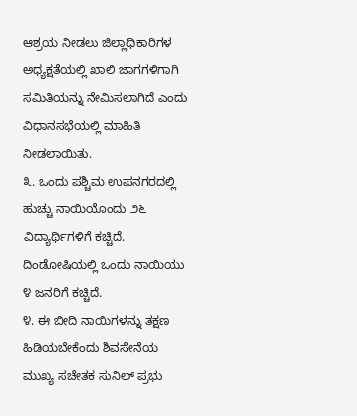ಆಶ್ರಯ ನೀಡಲು ಜಿಲ್ಲಾಧಿಕಾರಿಗಳ ಅಧ್ಯಕ್ಷತೆಯಲ್ಲಿ ಖಾಲಿ ಜಾಗಗಳಿಗಾಗಿ ಸಮಿತಿಯನ್ನು ನೇಮಿಸಲಾಗಿದೆ ಎಂದು ವಿಧಾನಸಭೆಯಲ್ಲಿ ಮಾಹಿತಿ ನೀಡಲಾಯಿತು.
೩. ಒಂದು ಪಶ್ಚಿಮ ಉಪನಗರದಲ್ಲಿ ಹುಚ್ಚು ನಾಯಿಯೊಂದು ೨೬ ವಿದ್ಯಾರ್ಥಿಗಳಿಗೆ ಕಚ್ಚಿದೆ. ದಿಂಡೋಷಿಯಲ್ಲಿ ಒಂದು ನಾಯಿಯು ೪ ಜನರಿಗೆ ಕಚ್ಚಿದೆ.
೪. ಈ ಬೀದಿ ನಾಯಿಗಳನ್ನು ತಕ್ಷಣ ಹಿಡಿಯಬೇಕೆಂದು ಶಿವಸೇನೆಯ ಮುಖ್ಯ ಸಚೇತಕ ಸುನಿಲ್ ಪ್ರಭು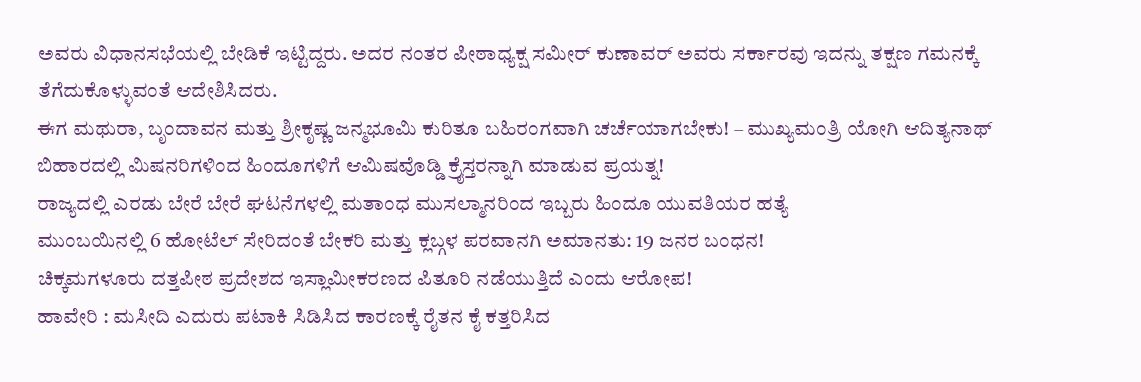ಅವರು ವಿಧಾನಸಭೆಯಲ್ಲಿ ಬೇಡಿಕೆ ಇಟ್ಟಿದ್ದರು. ಅದರ ನಂತರ ಪೀಠಾಧ್ಯಕ್ಷ ಸಮೀರ್ ಕುಣಾವರ್ ಅವರು ಸರ್ಕಾರವು ಇದನ್ನು ತಕ್ಷಣ ಗಮನಕ್ಕೆ ತೆಗೆದುಕೊಳ್ಳುವಂತೆ ಆದೇಶಿಸಿದರು.
ಈಗ ಮಥುರಾ, ಬೃಂದಾವನ ಮತ್ತು ಶ್ರೀಕೃಷ್ಣ ಜನ್ಮಭೂಮಿ ಕುರಿತೂ ಬಹಿರಂಗವಾಗಿ ಚರ್ಚೆಯಾಗಬೇಕು! – ಮುಖ್ಯಮಂತ್ರಿ ಯೋಗಿ ಆದಿತ್ಯನಾಥ್
ಬಿಹಾರದಲ್ಲಿ ಮಿಷನರಿಗಳಿಂದ ಹಿಂದೂಗಳಿಗೆ ಆಮಿಷವೊಡ್ಡಿ ಕ್ರೈಸ್ತರನ್ನಾಗಿ ಮಾಡುವ ಪ್ರಯತ್ನ!
ರಾಜ್ಯದಲ್ಲಿ ಎರಡು ಬೇರೆ ಬೇರೆ ಘಟನೆಗಳಲ್ಲಿ ಮತಾಂಧ ಮುಸಲ್ಮಾನರಿಂದ ಇಬ್ಬರು ಹಿಂದೂ ಯುವತಿಯರ ಹತ್ಯೆ
ಮುಂಬಯಿನಲ್ಲಿ 6 ಹೋಟೆಲ್ ಸೇರಿದಂತೆ ಬೇಕರಿ ಮತ್ತು ಕ್ಲಬ್ಗಳ ಪರವಾನಗಿ ಅಮಾನತು: 19 ಜನರ ಬಂಧನ!
ಚಿಕ್ಕಮಗಳೂರು ದತ್ತಪೀಠ ಪ್ರದೇಶದ ಇಸ್ಲಾಮೀಕರಣದ ಪಿತೂರಿ ನಡೆಯುತ್ತಿದೆ ಎಂದು ಆರೋಪ!
ಹಾವೇರಿ : ಮಸೀದಿ ಎದುರು ಪಟಾಕಿ ಸಿಡಿಸಿದ ಕಾರಣಕ್ಕೆ ರೈತನ ಕೈ ಕತ್ತರಿಸಿದ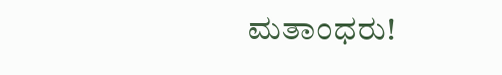ಮತಾಂಧರು!